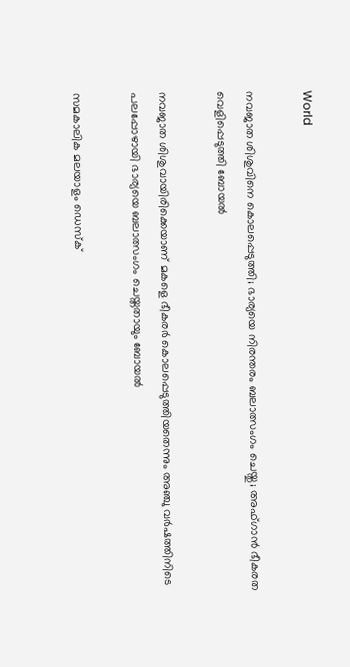World

നവജാത ശിശുവിനെ കൊലപ്പെടുത്തി; ഭാര്യയെ നിരന്തരം ബലാത്സംഗം ചെയ്തു; അഫ്ഗാന്‍ ഭീകരത വെളിപ്പെടുത്തി ബോയല്‍

നവജാത ശിശുവായിരിക്കെയാണ് മകളെ ഭീകരര്‍ കൊലപ്പെടുത്തിയതെന്നും അഞ്ചു വര്‍ഷത്തിനിടെ പലപ്പോഴായി ഭാര്യയെ ബലാത്സംഗം ചെയ്തതായും ബോയല്‍

സമകാലിക മലയാളം ഡെസ്ക്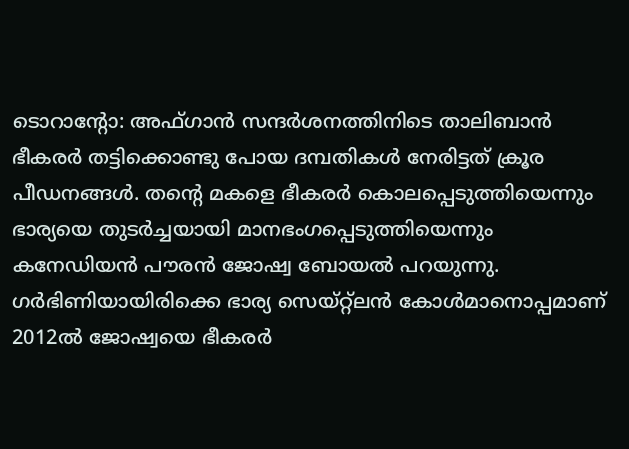ടൊറാന്റോ: അഫ്ഗാന്‍ സന്ദര്‍ശനത്തിനിടെ താലിബാന്‍ ഭീകരര്‍ തട്ടിക്കൊണ്ടു പോയ ദമ്പതികള്‍ നേരിട്ടത് ക്രൂര പീഡനങ്ങള്‍. തന്റെ മകളെ ഭീകരര്‍ കൊലപ്പെടുത്തിയെന്നും ഭാര്യയെ തുടര്‍ച്ചയായി മാനഭംഗപ്പെടുത്തിയെന്നും കനേഡിയന്‍ പൗരന്‍ ജോഷ്വ ബോയല്‍ പറയുന്നു. ഗര്‍ഭിണിയായിരിക്കെ ഭാര്യ സെയ്റ്റ്‌ലന്‍ കോള്‍മാനൊപ്പമാണ് 2012ല്‍ ജോഷ്വയെ ഭീകരര്‍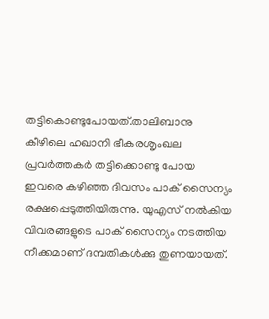തട്ടികൊണ്ടുപോയത്.താലിബാനു കീഴിലെ ഹഖാനി ഭീകരശൃംഖല പ്രവര്‍ത്തകര്‍ തട്ടിക്കൊണ്ടു പോയ ഇവരെ കഴിഞ്ഞ ദിവസം പാക് സൈന്യം രക്ഷപ്പെടുത്തിയിരുന്നു. യുഎസ് നല്‍കിയ വിവരങ്ങളുടെ പാക് സൈന്യം നടത്തിയ നീക്കമാണ് ദമ്പതികള്‍ക്കു തുണയായത്.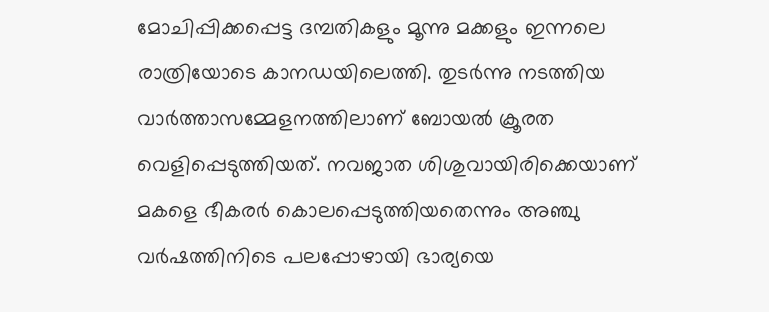മോചിപ്പിക്കപ്പെട്ട ദമ്പതികളും മൂന്നു മക്കളും ഇന്നലെ രാത്രിയോടെ കാനഡയിലെത്തി. തുടര്‍ന്നു നടത്തിയ വാര്‍ത്താസമ്മേളനത്തിലാണ് ബോയല്‍ ക്രൂരത വെളിപ്പെടുത്തിയത്. നവജാത ശിശുവായിരിക്കെയാണ് മകളെ ഭീകരര്‍ കൊലപ്പെടുത്തിയതെന്നും അഞ്ചു വര്‍ഷത്തിനിടെ പലപ്പോഴായി ഭാര്യയെ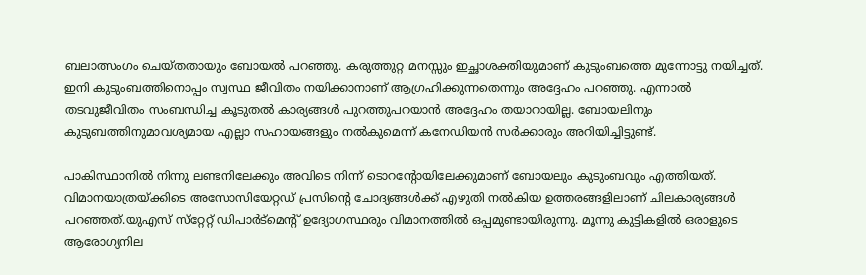ബലാത്സംഗം ചെയ്തതായും ബോയല്‍ പറഞ്ഞു. കരുത്തുറ്റ മനസ്സും ഇച്ഛാശക്തിയുമാണ് കുടുംബത്തെ മുന്നോട്ടു നയിച്ചത്. ഇനി കുടുംബത്തിനൊപ്പം സ്വസ്ഥ ജീവിതം നയിക്കാനാണ് ആഗ്രഹിക്കുന്നതെന്നും അദ്ദേഹം പറഞ്ഞു. എന്നാല്‍ തടവുജീവിതം സംബന്ധിച്ച കൂടുതല്‍ കാര്യങ്ങള്‍ പുറത്തുപറയാന്‍ അദ്ദേഹം തയാറായില്ല. ബോയലിനും കുടുബത്തിനുമാവശ്യമായ എല്ലാ സഹായങ്ങളും നല്‍കുമെന്ന് കനേഡിയന്‍ സര്‍ക്കാരും അറിയിച്ചിട്ടുണ്ട്.

പാകിസ്ഥാനില്‍ നിന്നു ലണ്ടനിലേക്കും അവിടെ നിന്ന് ടൊറന്റോയിലേക്കുമാണ് ബോയലും കുടുംബവും എത്തിയത്. വിമാനയാത്രയ്ക്കിടെ അസോസിയേറ്റഡ് പ്രസിന്റെ ചോദ്യങ്ങള്‍ക്ക് എഴുതി നല്‍കിയ ഉത്തരങ്ങളിലാണ് ചിലകാര്യങ്ങള്‍ പറഞ്ഞത്.യുഎസ് സ്‌റ്റേറ്റ് ഡിപാര്‍ട്‌മെന്റ് ഉദ്യോഗസ്ഥരും വിമാനത്തില്‍ ഒപ്പമുണ്ടായിരുന്നു. മൂന്നു കുട്ടികളില്‍ ഒരാളുടെ ആരോഗ്യനില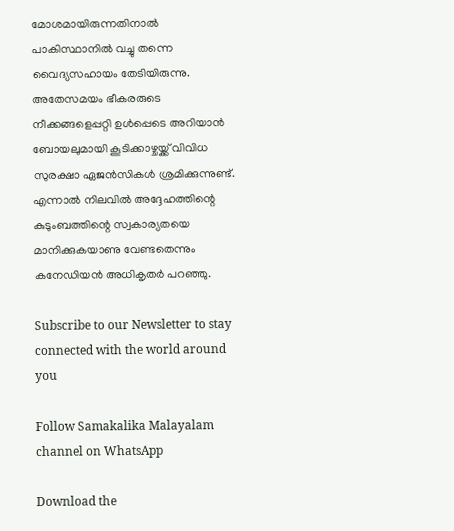മോശമായിരുന്നതിനാല്‍ പാകിസ്ഥാനില്‍ വച്ചു തന്നെ വൈദ്യസഹായം തേടിയിരുന്നു. അതേസമയം ഭീകരരുടെ നീക്കങ്ങളെപ്പറ്റി ഉള്‍പ്പെടെ അറിയാന്‍ ബോയലുമായി കൂടിക്കാഴ്ചയ്ക്ക് വിവിധ സുരക്ഷാ ഏജന്‍സികള്‍ ശ്രമിക്കുന്നുണ്ട്. എന്നാല്‍ നിലവില്‍ അദ്ദേഹത്തിന്റെ കുടുംബത്തിന്റെ സ്വകാര്യതയെ മാനിക്കുകയാണു വേണ്ടതെന്നും കനേഡിയന്‍ അധികൃതര്‍ പറഞ്ഞു.

Subscribe to our Newsletter to stay connected with the world around you

Follow Samakalika Malayalam channel on WhatsApp

Download the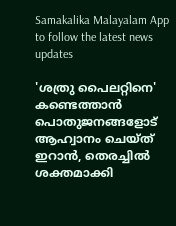Samakalika Malayalam App to follow the latest news updates

'ശത്രു പൈലറ്റിനെ' കണ്ടെത്താന്‍ പൊതുജനങ്ങളോട് ആഹ്വാനം ചെയ്ത് ഇറാന്‍, തെരച്ചില്‍ ശക്തമാക്കി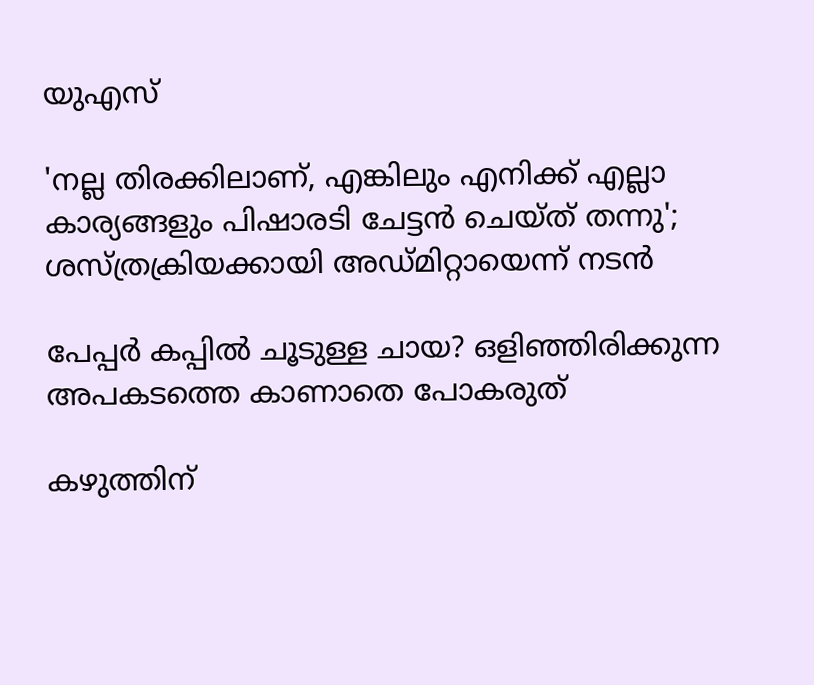യുഎസ്

'നല്ല തിരക്കിലാണ്, എങ്കിലും എനിക്ക് എല്ലാ കാര്യങ്ങളും പിഷാരടി ചേട്ടൻ ചെയ്ത് തന്നു'; ശസ്ത്രക്രിയക്കായി അഡ്മിറ്റായെന്ന് നടൻ

പേപ്പർ കപ്പിൽ ചൂടുള്ള ചായ? ഒളിഞ്ഞിരിക്കുന്ന അപകടത്തെ കാണാതെ പോകരുത്

കഴുത്തിന്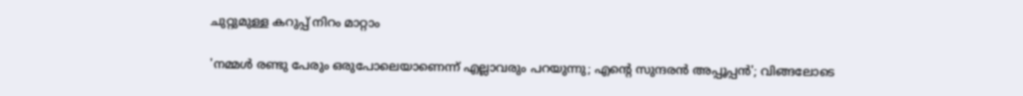ചുറ്റുമുള്ള കറുപ്പ് നിറം മാറ്റാം

'നമ്മള്‍ രണ്ടു പേരും ഒരുപോലെയാണെന്ന് എല്ലാവരും പറയുന്നു; എന്റെ സുന്ദരന്‍ അപ്പൂപ്പന്‍'; വിങ്ങലോടെ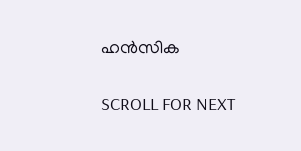ഹന്‍സിക

SCROLL FOR NEXT